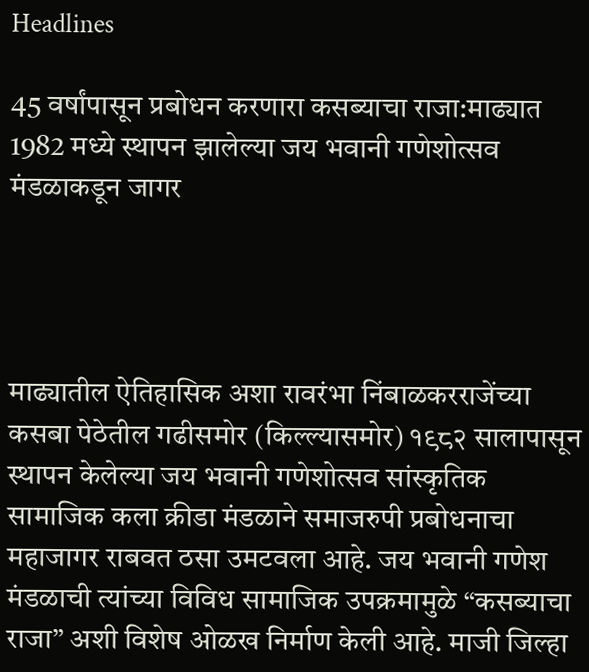Headlines

45 वर्षांपासून प्रबोधन करणारा कसब्याचा राजा:माढ्यात 1982 मध्ये स्थापन झालेल्या जय भवानी गणेशोत्सव मंडळाकडून जागर




माढ्यातील ऐतिहासिक अशा रावरंभा निंबाळकरराजेंच्या कसबा पेठेतील गढीसमोर (किल्ल्यासमोर) १९८२ सालापासून स्थापन केलेल्या जय भवानी गणेशोत्सव सांस्कृतिक सामाजिक कला क्रीडा मंडळाने समाजरुपी प्रबोधनाचा महाजागर राबवत ठसा उमटवला आहे. जय भवानी गणेश मंडळाची त्यांच्या विविध सामाजिक उपक्रमामुळे “कसब्याचा राजा” अशी विशेष ओळख निर्माण केली आहे. माजी जिल्हा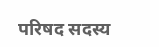परिषद सदस्य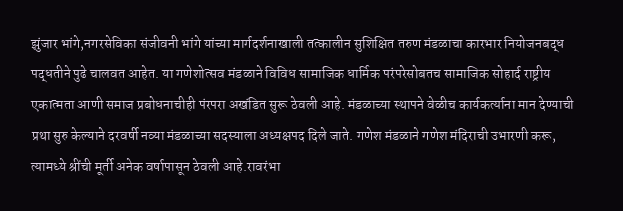झुंजार भांगे,नगरसेविका संजीवनी भांगे यांच्या मार्गदर्शनाखाली तत्कालीन सुशिक्षित तरुण मंडळाचा कारभार नियोजनबद्ध पद्धतीने पुढे चालवत आहेत. या गणेशोत्सव मंडळाने विविध सामाजिक धार्मिक परंपरेसोबतच सामाजिक सोहार्द राष्ट्रीय एकात्मता आणी समाज प्रबोधनाचीही पंरपरा अखंडित सुरू ठेवली आहे. मंडळाच्या स्थापने वेळीच कार्यकर्त्याना मान देण्याची प्रथा सुरु केल्याने दरवर्षी नव्या मंडळाच्या सदस्याला अध्यक्षपद दिले जाते. गणेश मंडळाने गणेश मंदिराची उभारणी करू, त्यामध्ये श्रींची मूर्ती अनेक वर्षापासून ठेवली आहे.रावरंभा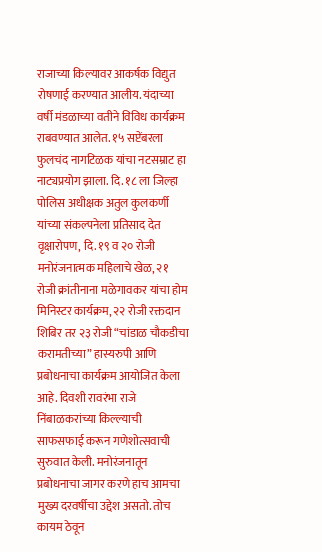राजाच्या किल्यावर आकर्षक विद्युत रोषणाई करण्यात आलीय. यंदाच्या वर्षी मंडळाच्या वतीने विविध कार्यक्रम राबवण्यात आलेत. १५ सप्टेंबरला फुलचंद नागटिळक यांचा नटसम्राट हा नाट्यप्रयोग झाला. दि. १८ ला जिल्हा पोलिस अधीक्षक अतुल कुलकर्णी यांच्या संकल्पनेला प्रतिसाद देत वृक्षारोपण, दि. १९ व २० रोजी मनोरंजनात्मक महिलाचे खेळ, २१ रोजी क्रांतीनाना मळेगावकर यांचा होम मिनिस्टर कार्यक्रम, २२ रोजी रक्तदान शिबिर तर २३ रोजी “चांडाळ चौकडीचा करामतीच्या” हास्यरुपी आणि प्रबोधनाचा कार्यक्रम आयोजित केला आहे. दिवशी रावरंभा राजे निंबाळकरांच्या किल्ल्याची साफसफाई करून गणेशोत्सवाची सुरुवात केली. मनोरंजनातून प्रबोधनाचा जागर करणे हाच आमचा मुख्य दरवर्षीचा उद्देश असतो. तोच कायम ठेवून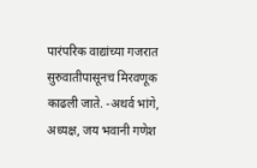पारंपरिक वाद्यांच्या गजरात सुरुवातीपासूनच मिरवणूक काढली जाते. -अथर्व भांगे, अध्यक्ष, जय भवानी गणेश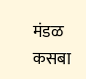मंडळ कसबा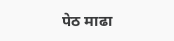पेठ माढा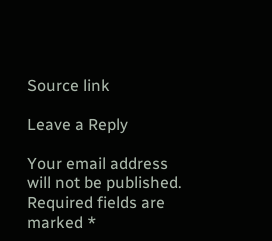Source link

Leave a Reply

Your email address will not be published. Required fields are marked *